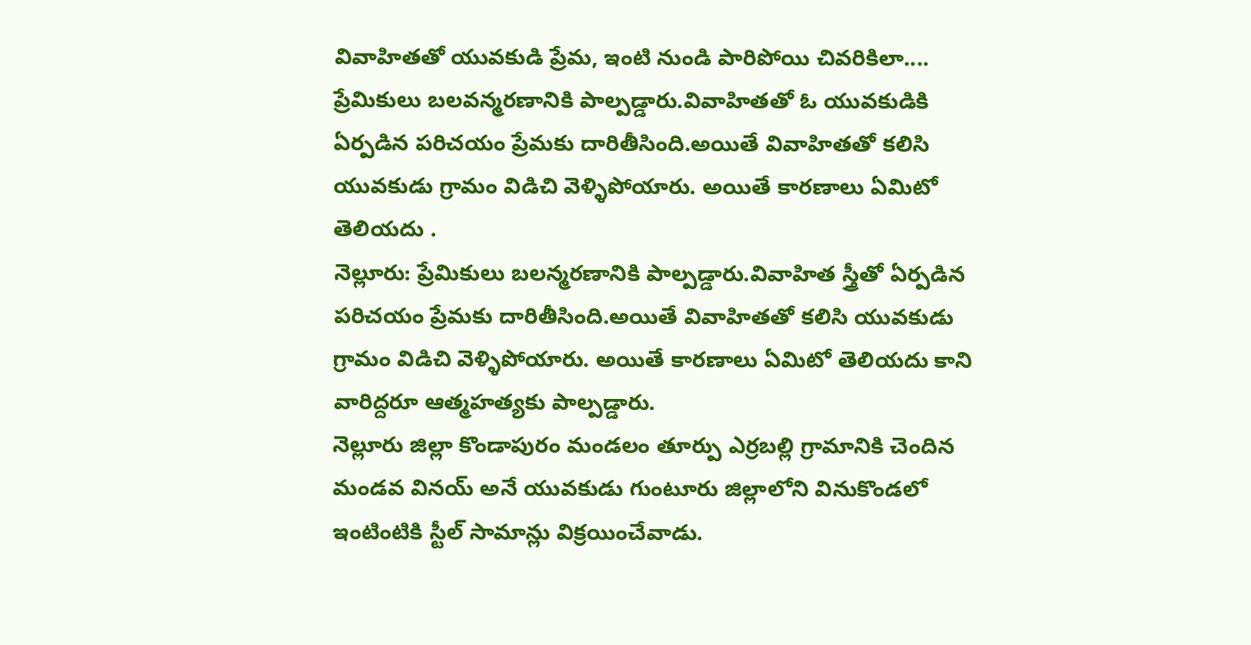వివాహితతో యువకుడి ప్రేమ, ఇంటి నుండి పారిపోయి చివరికిలా....
ప్రేమికులు బలవన్మరణానికి పాల్పడ్డారు.వివాహితతో ఓ యువకుడికి ఏర్పడిన పరిచయం ప్రేమకు దారితీసింది.అయితే వివాహితతో కలిసి యువకుడు గ్రామం విడిచి వెళ్ళిపోయారు. అయితే కారణాలు ఏమిటో తెలియదు .
నెల్లూరు: ప్రేమికులు బలన్మరణానికి పాల్పడ్డారు.వివాహిత స్త్రీతో ఏర్పడిన పరిచయం ప్రేమకు దారితీసింది.అయితే వివాహితతో కలిసి యువకుడు గ్రామం విడిచి వెళ్ళిపోయారు. అయితే కారణాలు ఏమిటో తెలియదు కాని వారిద్దరూ ఆత్మహత్యకు పాల్పడ్డారు.
నెల్లూరు జిల్లా కొండాపురం మండలం తూర్పు ఎర్రబల్లి గ్రామానికి చెందిన మండవ వినయ్ అనే యువకుడు గుంటూరు జిల్లాలోని వినుకొండలో ఇంటింటికి స్టీల్ సామాన్లు విక్రయించేవాడు.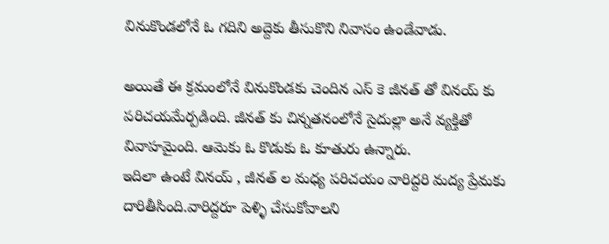వినుకొండలోనే ఓ గదిని అద్దెకు తీసుకొని నివాసం ఉండేవాడు.

అయితే ఈ క్రమంలోనే వినుకొండకు చెందిన ఎస్ కె జీనత్ తో వినయ్ కు పరిచయమేర్పడింది. జీనత్ కు చిన్నతనంలోనే సైదుల్లా అనే వ్యక్తితో వివాహమైంది. ఆమెకు ఓ కొడుకు ఓ కూతురు ఉన్నారు.
ఇదిలా ఉంటే వినయ్ , జీనత్ ల మధ్య పరిచయం వారిద్దరి మద్య ప్రేమకు దారితీసింది.వారిద్దరూ పెళ్ళి చేసుకోవాలని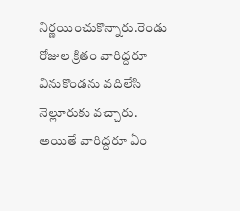నిర్ణయించుకొన్నారు.రెండు రోజుల క్రితం వారిద్దరూ వినుకొండను వదిలేసి నెల్లూరుకు వచ్చారు.
అయితే వారిద్దరూ ఏం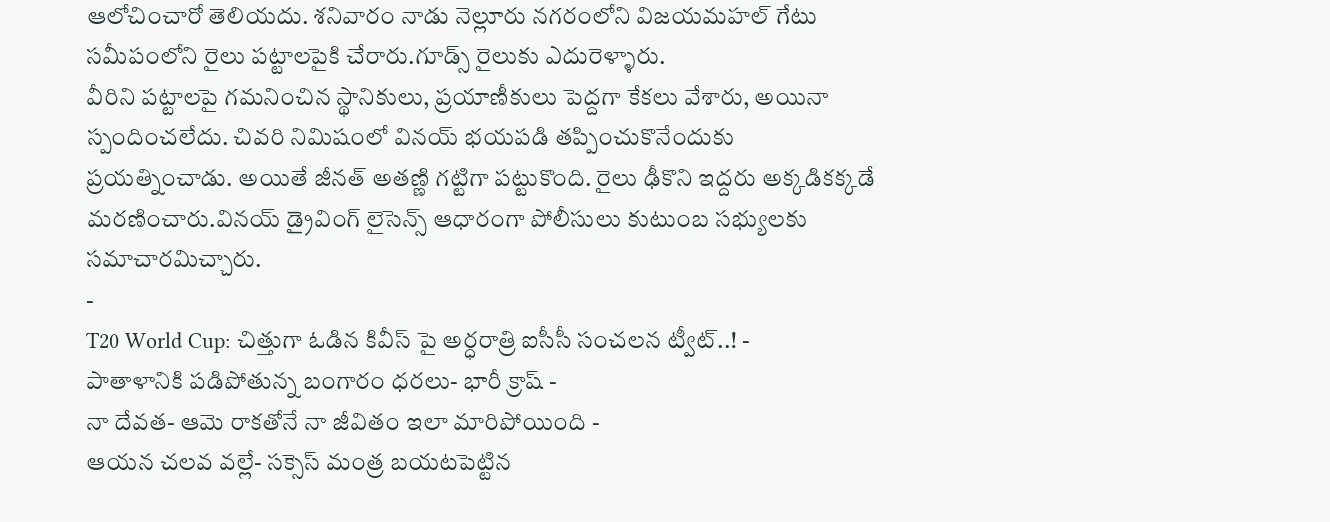ఆలోచించారో తెలియదు. శనివారం నాడు నెల్లూరు నగరంలోని విజయమహల్ గేటు సమీపంలోని రైలు పట్టాలపైకి చేరారు.గూడ్స్ రైలుకు ఎదురెళ్ళారు.
వీరిని పట్టాలపై గమనించిన స్థానికులు, ప్రయాణీకులు పెద్దగా కేకలు వేశారు, అయినా స్పందించలేదు. చివరి నిమిషంలో వినయ్ భయపడి తప్పించుకొనేందుకు ప్రయత్నించాడు. అయితే జీనత్ అతణ్ణి గట్టిగా పట్టుకొంది. రైలు ఢీకొని ఇద్దరు అక్కడికక్కడే మరణించారు.వినయ్ డ్రైవింగ్ లైసెన్స్ ఆధారంగా పోలీసులు కుటుంబ సభ్యులకు సమాచారమిచ్చారు.
-
T20 World Cup: చిత్తుగా ఓడిన కివీస్ పై అర్ధరాత్రి ఐసీసీ సంచలన ట్వీట్..! -
పాతాళానికి పడిపోతున్న బంగారం ధరలు- భారీ క్రాష్ -
నా దేవత- ఆమె రాకతోనే నా జీవితం ఇలా మారిపోయింది -
ఆయన చలవ వల్లే- సక్సెస్ మంత్ర బయటపెట్టిన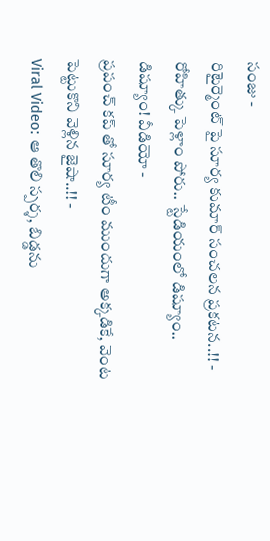సంజు -
రిటైర్మెంట్ పై సూర్య కుమార్ సంచలన ప్రకటన..!! -
రోహిత్కు పెళ్లాం పోరు.. స్టేడియంలో డిష్యూం.. డిష్యూం! వీడియో -
ప్రపంచ్ కప్ తో సూర్య టీం ముందుగా అక్కడికే, వెంట పెట్టుకొని వెళ్లిన జైషా..!! -
Viral Video: ఆ తొలి స్పర్శ, బిడ్డను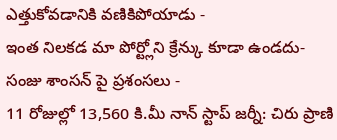ఎత్తుకోవడానికి వణికిపోయాడు -
ఇంత నిలకడ మా పోర్ట్లోని క్రేన్కు కూడా ఉండదు- సంజు శాంసన్ పై ప్రశంసలు -
11 రోజుల్లో 13,560 కి.మీ నాన్ స్టాప్ జర్నీ: చిరు ప్రాణి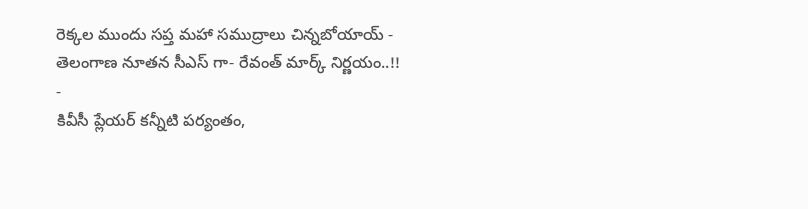రెక్కల ముందు సప్త మహా సముద్రాలు చిన్నబోయాయ్ -
తెలంగాణ నూతన సీఎస్ గా- రేవంత్ మార్క్ నిర్ణయం..!! -
కివీసీ ప్లేయర్ కన్నీటి పర్యంతం,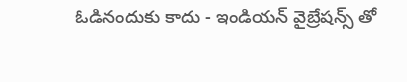ఓడినందుకు కాదు - ఇండియన్ వైబ్రేషన్స్ తో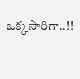ఒక్కసారిగా..!!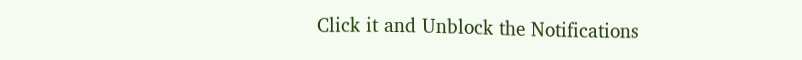Click it and Unblock the Notifications